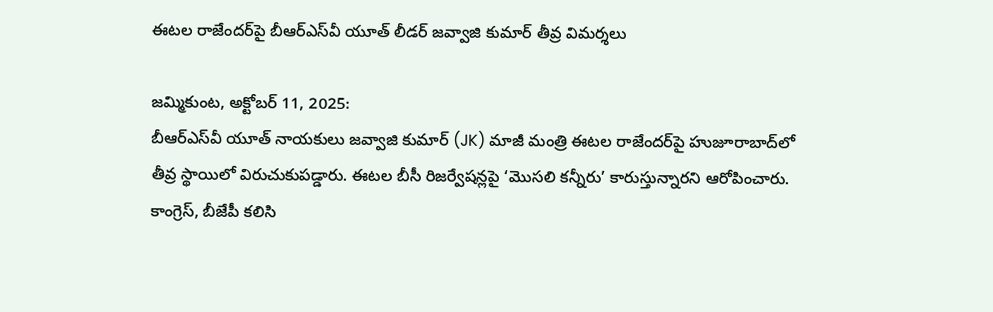ఈటల రాజేందర్‌పై బీఆర్‌ఎస్‌వీ యూత్ లీడర్ జవ్వాజి కుమార్ తీవ్ర విమర్శలు

జమ్మికుంట, అక్టోబర్ 11, 2025:
బీఆర్‌ఎస్‌వీ యూత్ నాయకులు జవ్వాజి కుమార్ (JK) మాజీ మంత్రి ఈటల రాజేందర్‌పై హుజూరాబాద్‌లో తీవ్ర స్థాయిలో విరుచుకుపడ్డారు. ఈటల బీసీ రిజర్వేషన్లపై ‘మొసలి కన్నీరు’ కారుస్తున్నారని ఆరోపించారు. కాంగ్రెస్, బీజేపీ కలిసి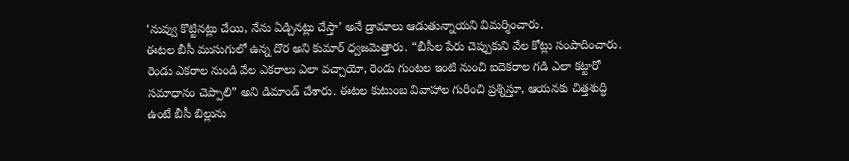‘నువ్వు కొట్టినట్లు చేయి, నేను ఏడ్చినట్లు చేస్తా’ అనే డ్రామాలు ఆడుతున్నాయని విమర్శించారు.
ఈటల బీసీ ముసుగులో ఉన్న దొర అని కుమార్ ధ్వజమెత్తారు. “బీసీల పేరు చెప్పుకుని వేల కోట్లు సంపాదించారు. రెండు ఎకరాల నుండి వేల ఎకరాలు ఎలా వచ్చాయో, రెండు గుంటల ఇంటి నుంచి ఐదెకరాల గడి ఎలా కట్టారో సమాధానం చెప్పాలి” అని డిమాండ్‌ చేశారు. ఈటల కుటుంబ వివాహాల గురించి ప్రశ్నిస్తూ, ఆయనకు చిత్తశుద్ధి ఉంటే బీసీ బిల్లును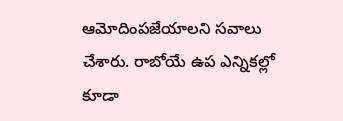ఆమోదింపజేయాలని సవాలు చేశారు. రాబోయే ఉప ఎన్నికల్లో కూడా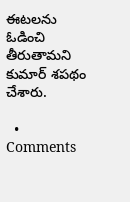ఈటలను ఓడించి తీరుతామని కుమార్ శపథం చేశారు.

  • Comments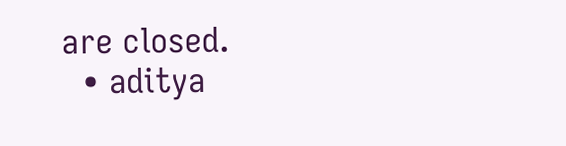are closed.
  • aditya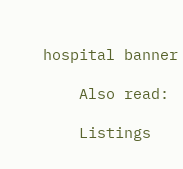hospital banner

    Also read:

    Listings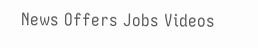News Offers Jobs Videos